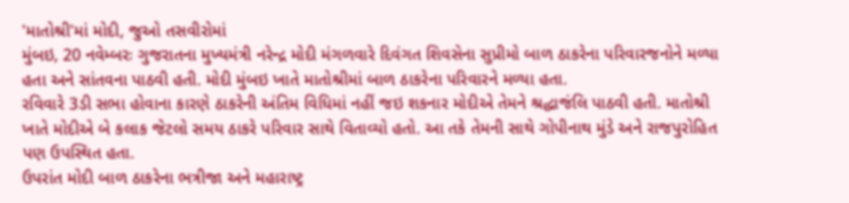'માતોશ્રી'માં મોદી, જુઓ તસવીરોમાં
મુંબઇ, 20 નવેમ્બરઃ ગુજરાતના મુખ્યમંત્રી નરેન્દ્ર મોદી મંગળવારે દિવંગત શિવસેના સુપ્રીમો બાળ ઠાકરેના પરિવારજનોને મળ્યા હતા અને સાંતવના પાઠવી હતી. મોદી મુંબઇ ખાતે માતોશ્રીમાં બાળ ઠાકરેના પરિવારને મળ્યા હતા.
રવિવારે 3ડી સભા હોવાના કારણે ઠાકરેની અંતિમ વિધિમાં નહીં જઇ શકનાર મોદીએ તેમને શ્રદ્ધાજંલિ પાઠવી હતી. માતોશ્રી ખાતે મોદીએ બે કલાક જેટલો સમય ઠાકરે પરિવાર સાથે વિતાવ્યો હતો. આ તકે તેમની સાથે ગોપીનાથ મુંડે અને રાજપુરોહિત પણ ઉપસ્થિત હતા.
ઉપરાંત મોદી બાળ ઠાકરેના ભત્રીજા અને મહારાષ્ટ્ર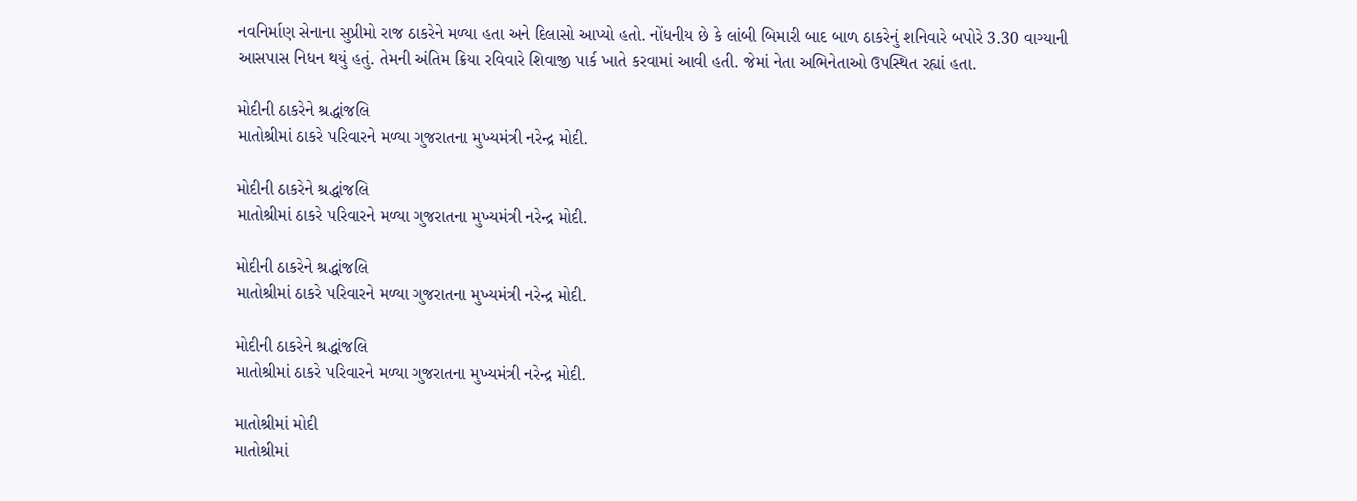નવનિર્માણ સેનાના સુપ્રીમો રાજ ઠાકરેને મળ્યા હતા અને દિલાસો આપ્યો હતો. નોંધનીય છે કે લાંબી બિમારી બાદ બાળ ઠાકરેનું શનિવારે બપોરે 3.30 વાગ્યાની આસપાસ નિધન થયું હતું. તેમની અંતિમ ક્રિયા રવિવારે શિવાજી પાર્ક ખાતે કરવામાં આવી હતી. જેમાં નેતા અભિનેતાઓ ઉપસ્થિત રહ્યાં હતા.

મોદીની ઠાકરેને શ્રદ્ધાંજલિ
માતોશ્રીમાં ઠાકરે પરિવારને મળ્યા ગુજરાતના મુખ્યમંત્રી નરેન્દ્ર મોદી.

મોદીની ઠાકરેને શ્રદ્ધાંજલિ
માતોશ્રીમાં ઠાકરે પરિવારને મળ્યા ગુજરાતના મુખ્યમંત્રી નરેન્દ્ર મોદી.

મોદીની ઠાકરેને શ્રદ્ધાંજલિ
માતોશ્રીમાં ઠાકરે પરિવારને મળ્યા ગુજરાતના મુખ્યમંત્રી નરેન્દ્ર મોદી.

મોદીની ઠાકરેને શ્રદ્ધાંજલિ
માતોશ્રીમાં ઠાકરે પરિવારને મળ્યા ગુજરાતના મુખ્યમંત્રી નરેન્દ્ર મોદી.

માતોશ્રીમાં મોદી
માતોશ્રીમાં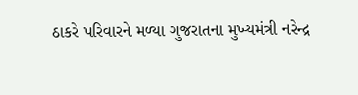ઠાકરે પરિવારને મળ્યા ગુજરાતના મુખ્યમંત્રી નરેન્દ્ર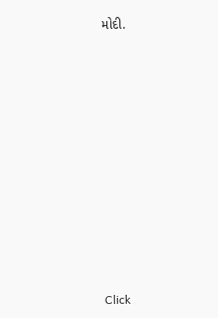મોદી.












Click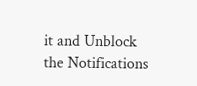it and Unblock the Notifications